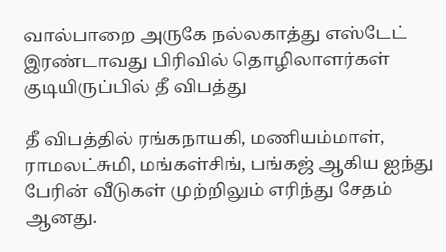வால்பாறை அருகே நல்லகாத்து எஸ்டேட் இரண்டாவது பிரிவில் தொழிலாளர்கள் குடியிருப்பில் தீ விபத்து

தீ விபத்தில் ரங்கநாயகி, மணியம்மாள், ராமலட்சுமி, மங்கள்சிங், பங்கஜ் ஆகிய ஐந்து பேரின் வீடுகள் முற்றிலும் எரிந்து சேதம் ஆனது.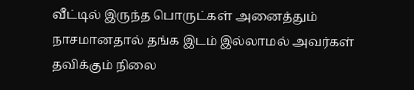வீட்டில் இருந்த பொருட்கள் அனைத்தும் நாசமானதால் தங்க இடம் இல்லாமல் அவர்கள் தவிக்கும் நிலை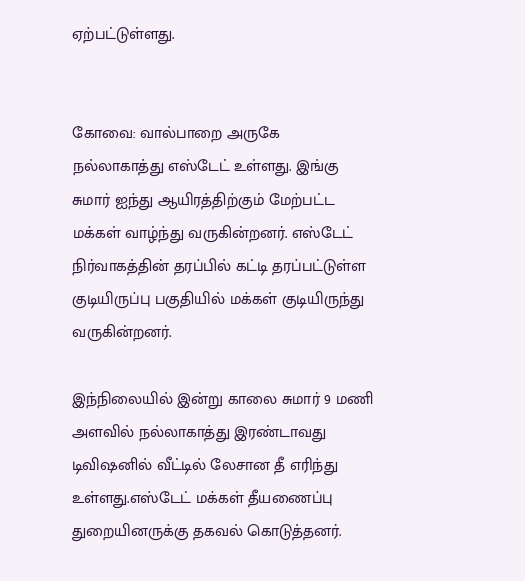ஏற்பட்டுள்ளது.


கோவை: வால்பாறை அருகே நல்லாகாத்து எஸ்டேட் உள்ளது. இங்கு சுமார் ஐந்து ஆயிரத்திற்கும் மேற்பட்ட மக்கள் வாழ்ந்து வருகின்றனர். எஸ்டேட் நிர்வாகத்தின் தரப்பில் கட்டி தரப்பட்டுள்ள குடியிருப்பு பகுதியில் மக்கள் குடியிருந்து வருகின்றனர்.

இந்நிலையில் இன்று காலை சுமார் 9 மணி அளவில் நல்லாகாத்து இரண்டாவது டிவிஷனில் வீட்டில் லேசான தீ எரிந்து உள்ளது.எஸ்டேட் மக்கள் தீயணைப்பு துறையினருக்கு தகவல் கொடுத்தனர்.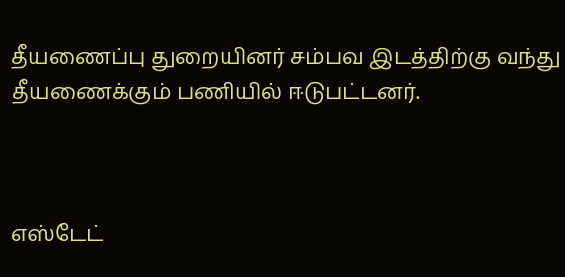தீயணைப்பு துறையினர் சம்பவ இடத்திற்கு வந்து தீயணைக்கும் பணியில் ஈடுபட்டனர்.



எஸ்டேட்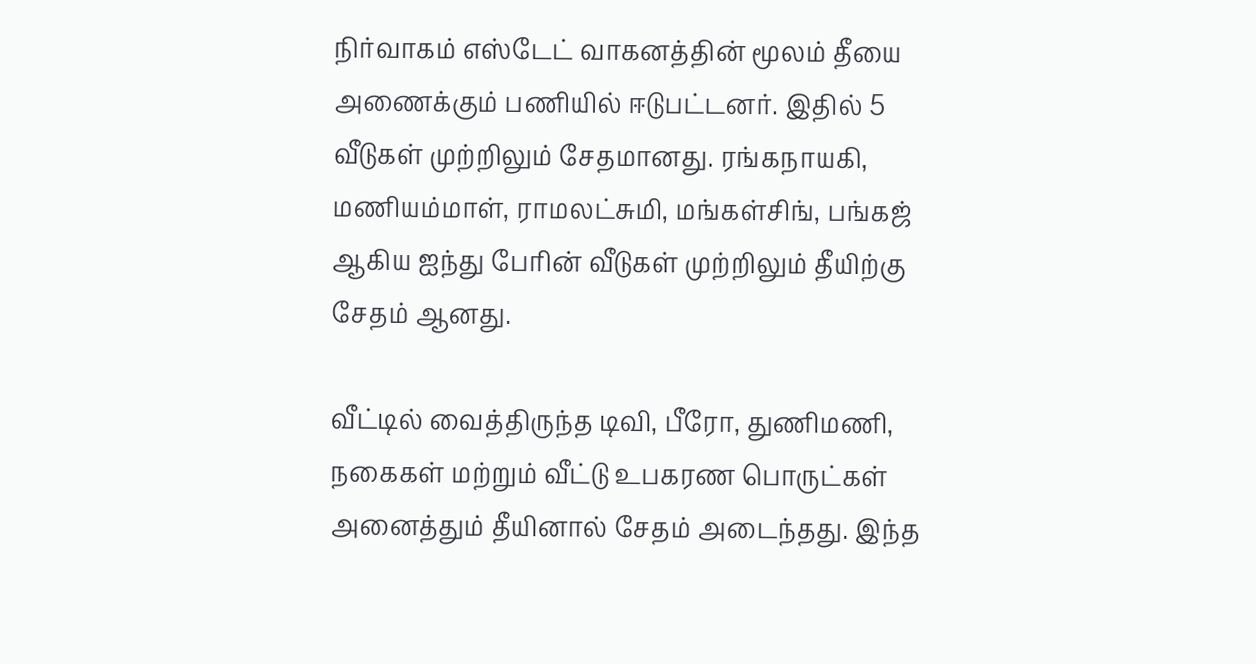நிர்வாகம் எஸ்டேட் வாகனத்தின் மூலம் தீயை அணைக்கும் பணியில் ஈடுபட்டனர். இதில் 5 வீடுகள் முற்றிலும் சேதமானது. ரங்கநாயகி, மணியம்மாள், ராமலட்சுமி, மங்கள்சிங், பங்கஜ் ஆகிய ஐந்து பேரின் வீடுகள் முற்றிலும் தீயிற்கு சேதம் ஆனது.

வீட்டில் வைத்திருந்த டிவி, பீரோ, துணிமணி, நகைகள் மற்றும் வீட்டு உபகரண பொருட்கள் அனைத்தும் தீயினால் சேதம் அடைந்தது. இந்த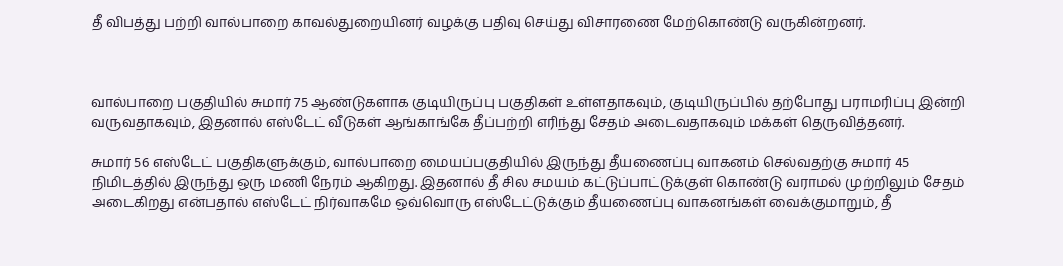தீ விபத்து பற்றி வால்பாறை காவல்துறையினர் வழக்கு பதிவு செய்து விசாரணை மேற்கொண்டு வருகின்றனர்.



வால்பாறை பகுதியில் சுமார் 75 ஆண்டுகளாக குடியிருப்பு பகுதிகள் உள்ளதாகவும், குடியிருப்பில் தற்போது பராமரிப்பு இன்றி வருவதாகவும், இதனால் எஸ்டேட் வீடுகள் ஆங்காங்கே தீப்பற்றி எரிந்து சேதம் அடைவதாகவும் மக்கள் தெருவித்தனர்.

சுமார் 56 எஸ்டேட் பகுதிகளுக்கும், வால்பாறை மையப்பகுதியில் இருந்து தீயணைப்பு வாகனம் செல்வதற்கு சுமார் 45 நிமிடத்தில் இருந்து ஒரு மணி நேரம் ஆகிறது. இதனால் தீ சில சமயம் கட்டுப்பாட்டுக்குள் கொண்டு வராமல் முற்றிலும் சேதம் அடைகிறது என்பதால் எஸ்டேட் நிர்வாகமே ஒவ்வொரு எஸ்டேட்டுக்கும் தீயணைப்பு வாகனங்கள் வைக்குமாறும், தீ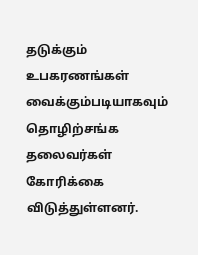தடுக்கும் உபகரணங்கள் வைக்கும்படியாகவும் தொழிற்சங்க தலைவர்கள் கோரிக்கை விடுத்துள்ளனர்.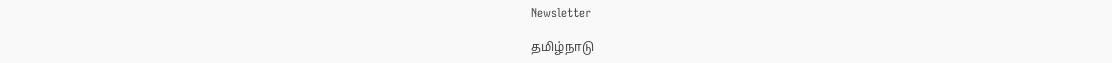Newsletter

தமிழ்நாடு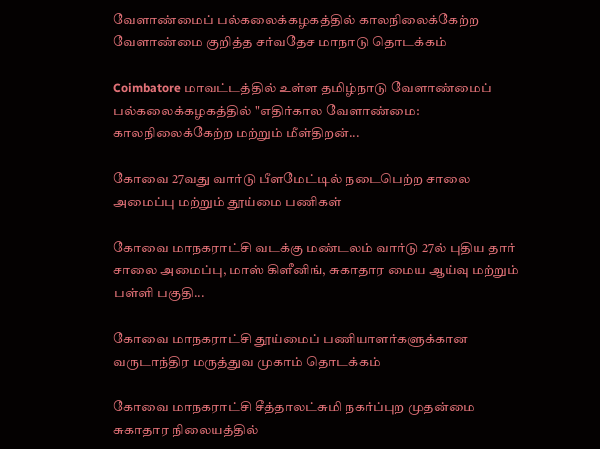வேளாண்மைப் பல்கலைக்கழகத்தில் காலநிலைக்கேற்ற வேளாண்மை குறித்த சர்வதேச மாநாடு தொடக்கம்

Coimbatore மாவட்டத்தில் உள்ள தமிழ்நாடு வேளாண்மைப் பல்கலைக்கழகத்தில் "எதிர்கால வேளாண்மை: காலநிலைக்கேற்ற மற்றும் மீள்திறன்...

கோவை 27வது வார்டு பீளமேட்டில் நடைபெற்ற சாலை அமைப்பு மற்றும் தூய்மை பணிகள்

கோவை மாநகராட்சி வடக்கு மண்டலம் வார்டு 27ல் புதிய தார் சாலை அமைப்பு, மாஸ் கிளீனிங், சுகாதார மைய ஆய்வு மற்றும் பள்ளி பகுதி...

கோவை மாநகராட்சி தூய்மைப் பணியாளர்களுக்கான வருடாந்திர மருத்துவ முகாம் தொடக்கம்

கோவை மாநகராட்சி சீத்தாலட்சுமி நகர்ப்புற முதன்மை சுகாதார நிலையத்தில்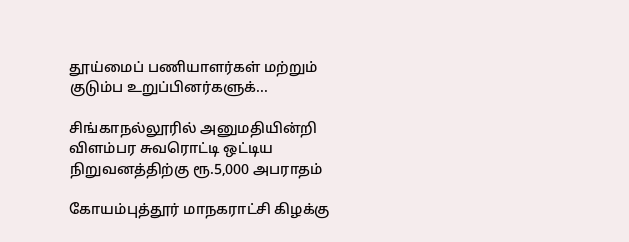தூய்மைப் பணியாளர்கள் மற்றும் குடும்ப உறுப்பினர்களுக்...

சிங்காநல்லூரில் அனுமதியின்றி விளம்பர சுவரொட்டி ஒட்டிய நிறுவனத்திற்கு ரூ.5,000 அபராதம்

கோயம்புத்தூர் மாநகராட்சி கிழக்கு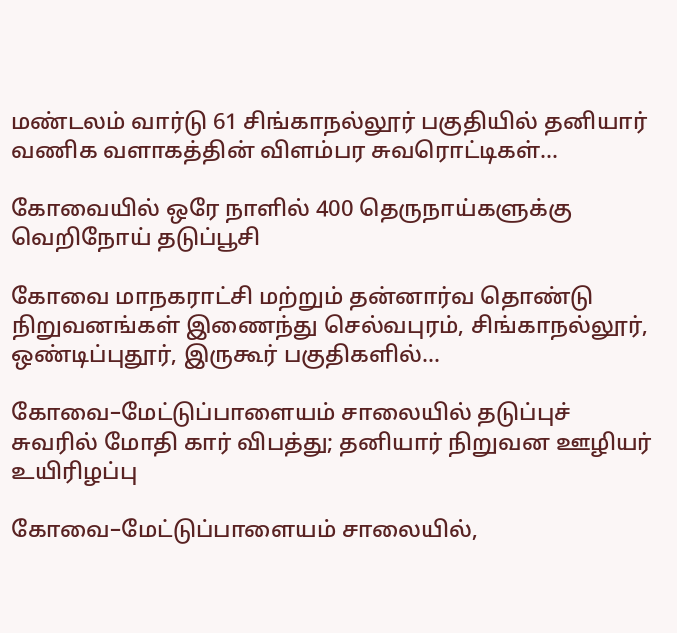மண்டலம் வார்டு 61 சிங்காநல்லூர் பகுதியில் தனியார் வணிக வளாகத்தின் விளம்பர சுவரொட்டிகள்...

கோவையில் ஒரே நாளில் 400 தெருநாய்களுக்கு வெறிநோய் தடுப்பூசி

கோவை மாநகராட்சி மற்றும் தன்னார்வ தொண்டு நிறுவனங்கள் இணைந்து செல்வபுரம், சிங்காநல்லூர், ஒண்டிப்புதூர், இருகூர் பகுதிகளில்...

கோவை–மேட்டுப்பாளையம் சாலையில் தடுப்புச் சுவரில் மோதி கார் விபத்து; தனியார் நிறுவன ஊழியர் உயிரிழப்பு

கோவை–மேட்டுப்பாளையம் சாலையில்,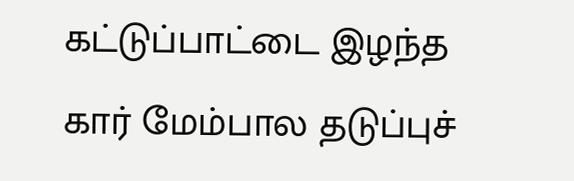கட்டுப்பாட்டை இழந்த கார் மேம்பால தடுப்புச்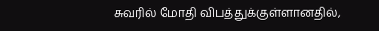சுவரில் மோதி விபத்துக்குள்ளானதில்,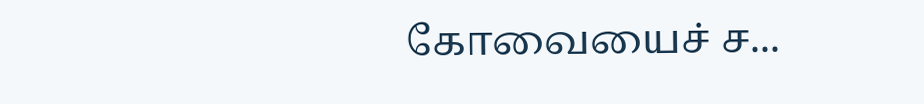கோவையைச் ச...